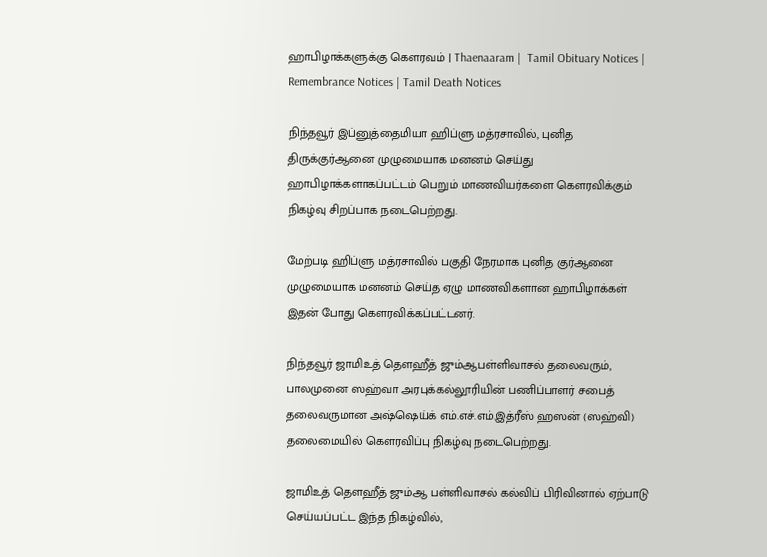ஹாபிழாக்களுக்கு கௌரவம் | Thaenaaram |  Tamil Obituary Notices | Remembrance Notices | Tamil Death Notices

நிந்தவூர் இப்னுத்தைமியா ஹிப்ளு மத்ரசாவில், புனித திருக்குர்ஆனை முழுமையாக மனனம் செய்து ஹாபிழாக்களாகப்பட்டம் பெறும் மாணவியர்களை கௌரவிக்கும் நிகழ்வு சிறப்பாக நடைபெற்றது.

மேற்படி ஹிப்ளு மத்ரசாவில் பகுதி நேரமாக புனித குர்ஆனை முழுமையாக மனனம் செய்த ஏழு மாணவிகளான ஹாபிழாக்கள் இதன் போது கௌரவிக்கப்பட்டனர்.

நிந்தவூர் ஜாமிஉத் தௌஹீத் ஜும்ஆபள்ளிவாசல் தலைவரும், பாலமுனை ஸஹ்வா அரபுக்கல்லூரியின் பணிப்பாளர் சபைத் தலைவருமான அஷ்ஷெய்க் எம்.எச்.எம்.இத்ரீஸ் ஹஸன் (ஸஹ்வி) தலைமையில் கௌரவிப்பு நிகழ்வு நடைபெற்றது.

ஜாமிஉத் தௌஹீத் ஜும்ஆ பள்ளிவாசல் கல்விப் பிரிவினால் ஏற்பாடு செய்யப்பட்ட இந்த நிகழ்வில்,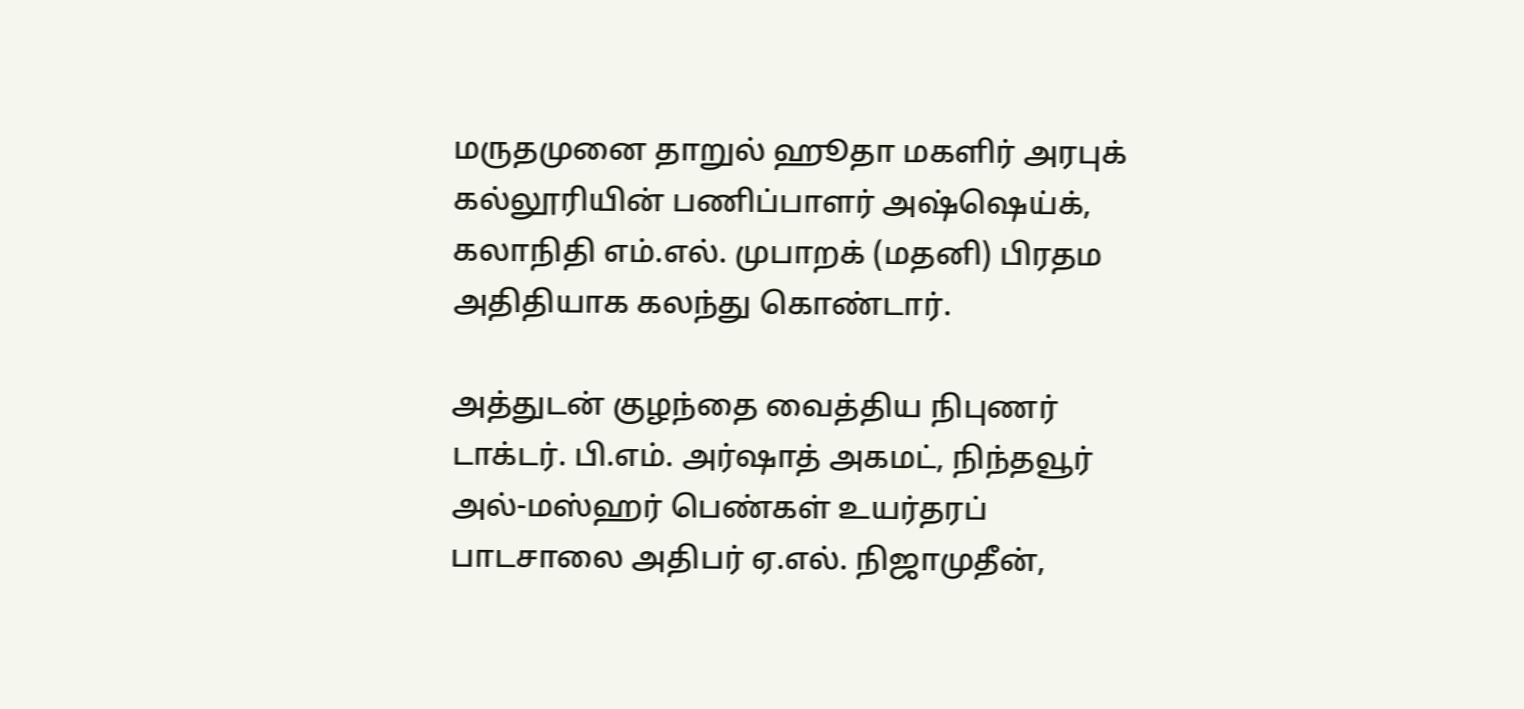மருதமுனை தாறுல் ஹூதா மகளிர் அரபுக் கல்லூரியின் பணிப்பாளர் அஷ்ஷெய்க், கலாநிதி எம்.எல். முபாறக் (மதனி) பிரதம அதிதியாக கலந்து கொண்டார்.

அத்துடன் குழந்தை வைத்திய நிபுணர் டாக்டர். பி.எம். அர்ஷாத் அகமட், நிந்தவூர் அல்-மஸ்ஹர் பெண்கள் உயர்தரப் பாடசாலை அதிபர் ஏ.எல். நிஜாமுதீன்,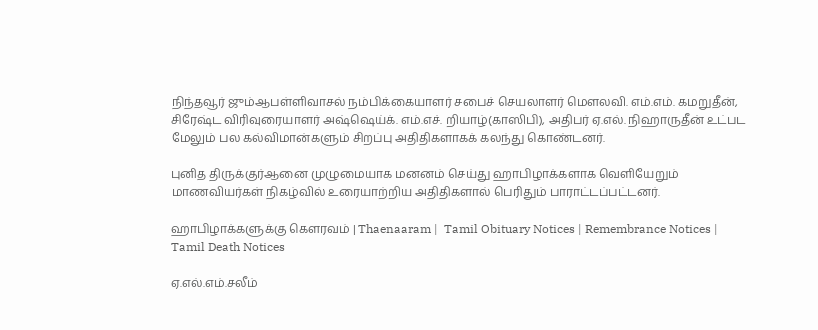நிந்தவூர் ஜும்ஆபள்ளிவாசல் நம்பிக்கையாளர் சபைச் செயலாளர் மௌலவி. எம்.எம். கமறுதீன், சிரேஷ்ட விரிவுரையாளர் அஷ்ஷெய்க். எம்.எச். றியாழ்(காஸிபி), அதிபர் ஏ.எல். நிஹாருதீன் உட்பட மேலும் பல கல்விமான்களும் சிறப்பு அதிதிகளாகக் கலந்து கொண்டனர்.

புனித திருக்குர்ஆனை முழுமையாக மனனம் செய்து ஹாபிழாக்களாக வெளியேறும் மாணவியர்கள் நிகழ்வில் உரையாற்றிய அதிதிகளால் பெரிதும் பாராட்டப்பட்டனர்.

ஹாபிழாக்களுக்கு கௌரவம் | Thaenaaram |  Tamil Obituary Notices | Remembrance Notices | Tamil Death Notices

ஏ.எல்.எம்.சலீம்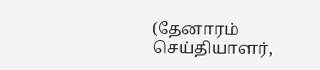(தேனாரம் செய்தியாளர்,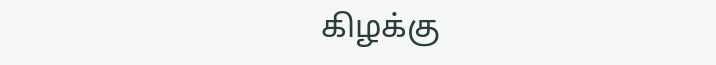கிழக்கு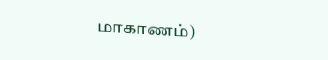மாகாணம்)